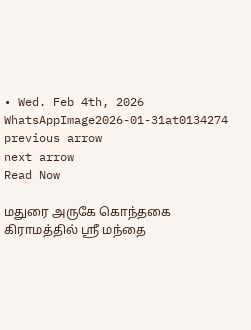• Wed. Feb 4th, 2026
WhatsAppImage2026-01-31at0134274
previous arrow
next arrow
Read Now

மதுரை அருகே கொந்தகை கிராமத்தில் ஸ்ரீ மந்தை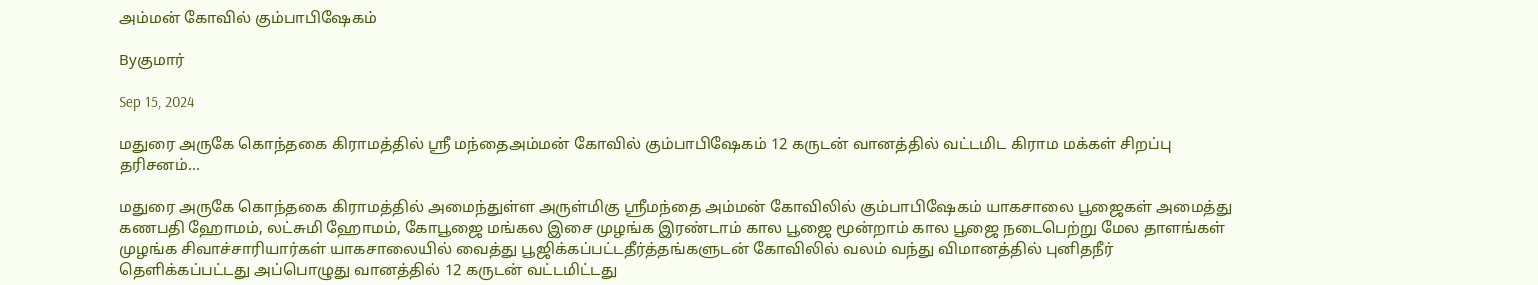அம்மன் கோவில் கும்பாபிஷேகம்

Byகுமார்

Sep 15, 2024

மதுரை அருகே கொந்தகை கிராமத்தில் ஸ்ரீ மந்தைஅம்மன் கோவில் கும்பாபிஷேகம் 12 கருடன் வானத்தில் வட்டமிட கிராம மக்கள் சிறப்பு தரிசனம்…

மதுரை அருகே கொந்தகை கிராமத்தில் அமைந்துள்ள அருள்மிகு ஶ்ரீமந்தை அம்மன் கோவிலில் கும்பாபிஷேகம் யாகசாலை பூஜைகள் அமைத்து கணபதி ஹோமம், லட்சுமி ஹோமம், கோபூஜை மங்கல இசை முழங்க இரண்டாம் கால பூஜை மூன்றாம் கால பூஜை நடைபெற்று மேல தாளங்கள் முழங்க சிவாச்சாரியார்கள் யாகசாலையில் வைத்து பூஜிக்கப்பட்டதீர்த்தங்களுடன் கோவிலில் வலம் வந்து விமானத்தில் புனிதநீர் தெளிக்கப்பட்டது அப்பொழுது வானத்தில் 12 கருடன் வட்டமிட்டது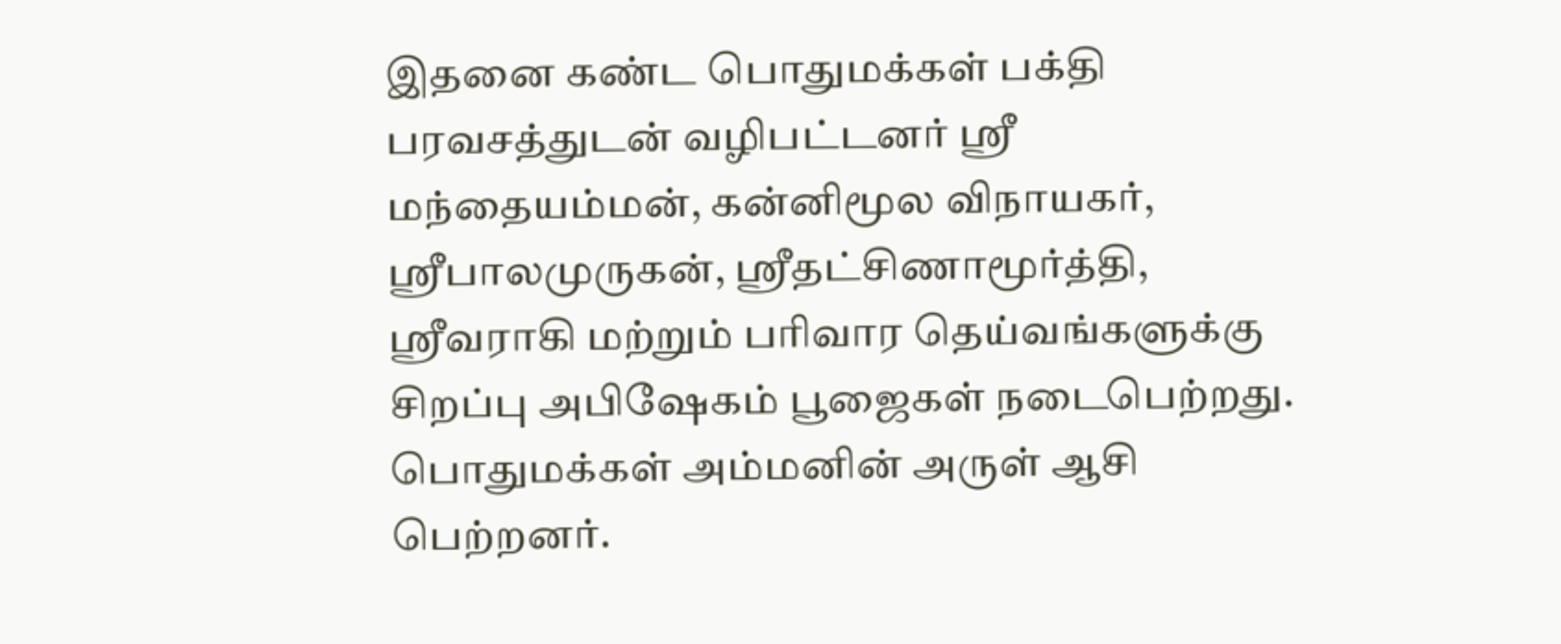இதனை கண்ட பொதுமக்கள் பக்தி பரவசத்துடன் வழிபட்டனர் ஸ்ரீ மந்தையம்மன், கன்னிமூல விநாயகர், ஸ்ரீபாலமுருகன், ஸ்ரீதட்சிணாமூர்த்தி, ஸ்ரீவராகி மற்றும் பரிவார தெய்வங்களுக்கு சிறப்பு அபிஷேகம் பூஜைகள் நடைபெற்றது. பொதுமக்கள் அம்மனின் அருள் ஆசி பெற்றனர்.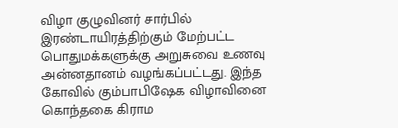விழா குழுவினர் சார்பில் இரண்டாயிரத்திற்கும் மேற்பட்ட பொதுமக்களுக்கு அறுசுவை உணவு அன்னதானம் வழங்கப்பட்டது. இந்த கோவில் கும்பாபிஷேக விழாவினை கொந்தகை கிராம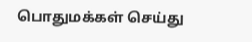பொதுமக்கள் செய்து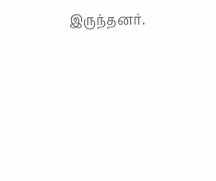இருந்தனர்.